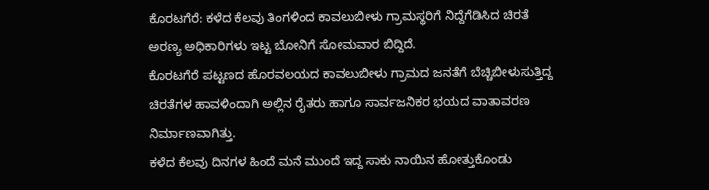ಕೊರಟಗೆರೆ: ಕಳೆದ ಕೆಲವು ತಿಂಗಳಿಂದ ಕಾವಲುಬೀಳು ಗ್ರಾಮಸ್ಥರಿಗೆ ನಿದ್ದೆಗೆಡಿಸಿದ ಚಿರತೆ ಅರಣ್ಯ ಅಧಿಕಾರಿಗಳು ಇಟ್ಟ ಬೋನಿಗೆ ಸೋಮವಾರ ಬಿದ್ದಿದೆ.
ಕೊರಟಗೆರೆ ಪಟ್ಟಣದ ಹೊರವಲಯದ ಕಾವಲುಬೀಳು ಗ್ರಾಮದ ಜನತೆಗೆ ಬೆಚ್ಚಿಬೀಳುಸುತ್ತಿದ್ದ ಚಿರತೆಗಳ ಹಾವಳಿಂದಾಗಿ ಅಲ್ಲಿನ ರೈತರು ಹಾಗೂ ಸಾರ್ವಜನಿಕರ ಭಯದ ವಾತಾವರಣ ನಿರ್ಮಾಣವಾಗಿತ್ತು.
ಕಳೆದ ಕೆಲವು ದಿನಗಳ ಹಿಂದೆ ಮನೆ ಮುಂದೆ ಇದ್ದ ಸಾಕು ನಾಯಿನ ಹೋತ್ತುಕೊಂಡು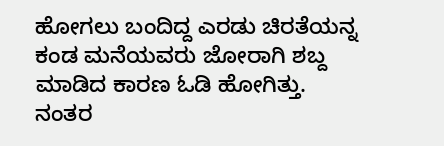ಹೋಗಲು ಬಂದಿದ್ದ ಎರಡು ಚಿರತೆಯನ್ನ ಕಂಡ ಮನೆಯವರು ಜೋರಾಗಿ ಶಬ್ದ ಮಾಡಿದ ಕಾರಣ ಓಡಿ ಹೋಗಿತ್ತು. ನಂತರ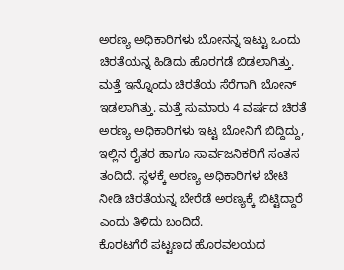ಅರಣ್ಯ ಅಧಿಕಾರಿಗಳು ಬೋನನ್ನ ಇಟ್ಟು ಒಂದು ಚಿರತೆಯನ್ನ ಹಿಡಿದು ಹೊರಗಡೆ ಬಿಡಲಾಗಿತ್ತು. ಮತ್ತೆ ಇನ್ನೊಂದು ಚಿರತೆಯ ಸೆರೆಗಾಗಿ ಬೋನ್ ಇಡಲಾಗಿತ್ತು. ಮತ್ತೆ ಸುಮಾರು 4 ವರ್ಷದ ಚಿರತೆ ಅರಣ್ಯ ಅಧಿಕಾರಿಗಳು ಇಟ್ಟ ಬೋನಿಗೆ ಬಿದ್ದಿದ್ದು, ಇಲ್ಲಿನ ರೈತರ ಹಾಗೂ ಸಾರ್ವಜನಿಕರಿಗೆ ಸಂತಸ ತಂದಿದೆ. ಸ್ಥಳಕ್ಕೆ ಅರಣ್ಯ ಅಧಿಕಾರಿಗಳ ಬೇಟಿ ನೀಡಿ ಚಿರತೆಯನ್ನ ಬೇರೆಡೆ ಅರಣ್ಯಕ್ಕೆ ಬಿಟ್ಟಿದ್ದಾರೆ ಎಂದು ತಿಳಿದು ಬಂದಿದೆ.
ಕೊರಟಗೆರೆ ಪಟ್ಟಣದ ಹೊರವಲಯದ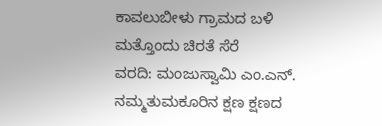ಕಾವಲುಬೀಳು ಗ್ರಾಮದ ಬಳಿ ಮತ್ತೊಂದು ಚಿರತೆ ಸೆರೆ
ವರದಿ: ಮಂಜುಸ್ವಾಮಿ ಎಂ.ಎನ್.
ನಮ್ಮತುಮಕೂರಿನ ಕ್ಷಣ ಕ್ಷಣದ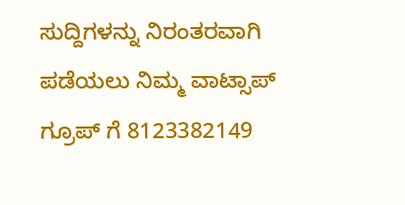ಸುದ್ದಿಗಳನ್ನು ನಿರಂತರವಾಗಿ ಪಡೆಯಲು ನಿಮ್ಮ ವಾಟ್ಸಾಪ್ ಗ್ರೂಪ್ ಗೆ 8123382149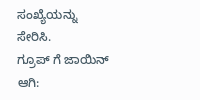ಸಂಖ್ಯೆಯನ್ನು ಸೇರಿಸಿ.
ಗ್ರೂಪ್ ಗೆ ಜಾಯಿನ್ ಆಗಿ: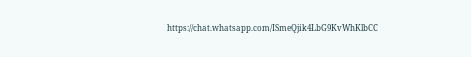https://chat.whatsapp.com/ISmeQjik4LbG9KvWhKlbCC